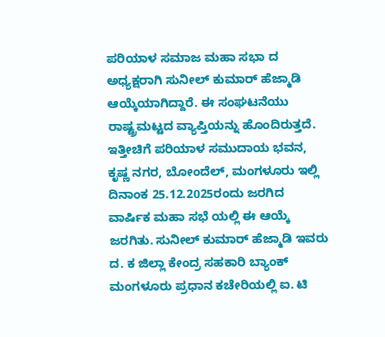ಪರಿಯಾಳ ಸಮಾಜ ಮಹಾ ಸಭಾ ದ ಅಧ್ಯಕ್ಷರಾಗಿ ಸುನೀಲ್ ಕುಮಾರ್ ಹೆಜ್ಮಾಡಿ ಆಯ್ಕೆಯಾಗಿದ್ದಾರೆ. ಈ ಸಂಘಟನೆಯು ರಾಷ್ಟ್ರಮಟ್ಟದ ವ್ಯಾಪ್ತಿಯನ್ನು ಹೊಂದಿರುತ್ತದೆ.
ಇತ್ತೀಚಿಗೆ ಪರಿಯಾಳ ಸಮುದಾಯ ಭವನ, ಕೃಷ್ಣ ನಗರ, ಬೋಂದೆಲ್, ಮಂಗಳೂರು ಇಲ್ಲಿ ದಿನಾಂಕ 25.12.2025ರಂದು ಜರಗಿದ ವಾರ್ಷಿಕ ಮಹಾ ಸಭೆ ಯಲ್ಲಿ ಈ ಆಯ್ಕೆ ಜರಗಿತು. ಸುನೀಲ್ ಕುಮಾರ್ ಹೆಜ್ಮಾಡಿ ಇವರು ದ. ಕ ಜಿಲ್ಲಾ ಕೇಂದ್ರ ಸಹಕಾರಿ ಬ್ಯಾಂಕ್ ಮಂಗಳೂರು ಪ್ರಧಾನ ಕಚೇರಿಯಲ್ಲಿ ಐ. ಟಿ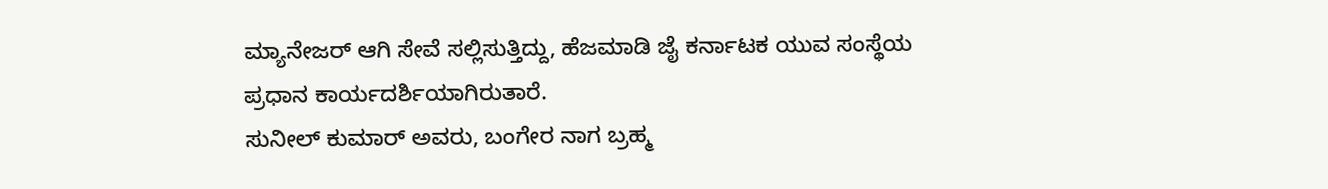ಮ್ಯಾನೇಜರ್ ಆಗಿ ಸೇವೆ ಸಲ್ಲಿಸುತ್ತಿದ್ದು, ಹೆಜಮಾಡಿ ಜೈ ಕರ್ನಾಟಕ ಯುವ ಸಂಸ್ಥೆಯ ಪ್ರಧಾನ ಕಾರ್ಯದರ್ಶಿಯಾಗಿರುತಾರೆ.
ಸುನೀಲ್ ಕುಮಾರ್ ಅವರು, ಬಂಗೇರ ನಾಗ ಬ್ರಹ್ಮ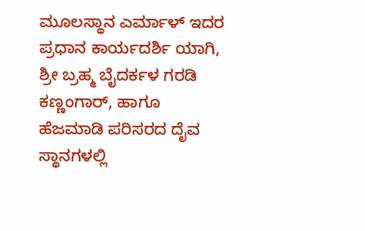ಮೂಲಸ್ಥಾನ ಎರ್ಮಾಳ್ ಇದರ ಪ್ರಧಾನ ಕಾರ್ಯದರ್ಶಿ ಯಾಗಿ, ಶ್ರೀ ಬ್ರಹ್ಮ ಬೈದರ್ಕಳ ಗರಡಿ ಕಣ್ಣಂಗಾರ್, ಹಾಗೂ ಹೆಜಮಾಡಿ ಪರಿಸರದ ದೈವ ಸ್ಥಾನಗಳಲ್ಲಿ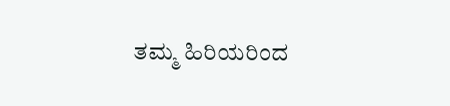ತಮ್ಮ ಹಿರಿಯರಿಂದ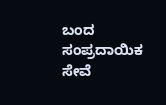ಬಂದ ಸಂಪ್ರದಾಯಿಕ ಸೇವೆ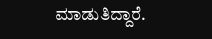ಮಾಡುತಿದ್ದಾರೆ.